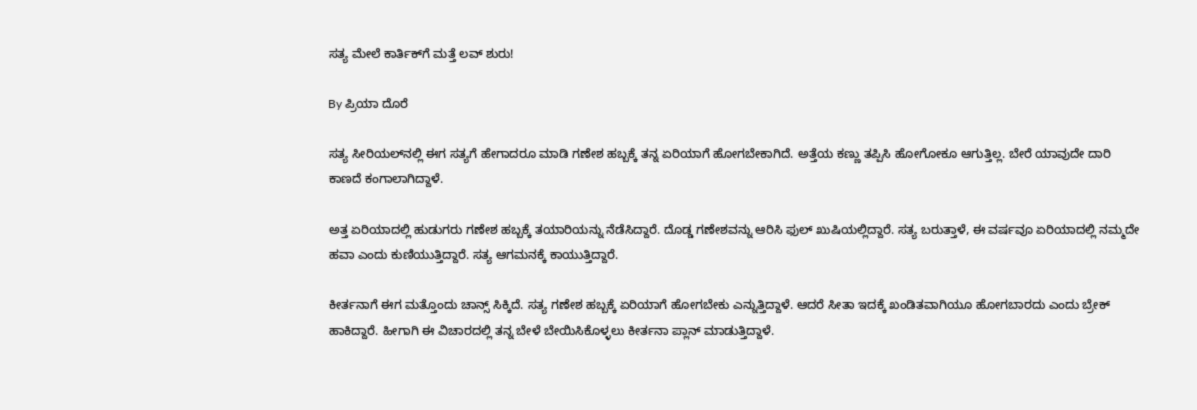ಸತ್ಯ ಮೇಲೆ ಕಾರ್ತಿಕ್‌ಗೆ ಮತ್ತೆ ಲವ್ ಶುರು!

By ಪ್ರಿಯಾ ದೊರೆ

ಸತ್ಯ ಸೀರಿಯಲ್‌ನಲ್ಲಿ ಈಗ ಸತ್ಯಗೆ ಹೇಗಾದರೂ ಮಾಡಿ ಗಣೇಶ ಹಬ್ಬಕ್ಕೆ ತನ್ನ ಏರಿಯಾಗೆ ಹೋಗಬೇಕಾಗಿದೆ. ಅತ್ತೆಯ ಕಣ್ಣು ತಪ್ಪಿಸಿ ಹೋಗೋಕೂ ಆಗುತ್ತಿಲ್ಲ. ಬೇರೆ ಯಾವುದೇ ದಾರಿ ಕಾಣದೆ ಕಂಗಾಲಾಗಿದ್ದಾಳೆ.

ಅತ್ತ ಏರಿಯಾದಲ್ಲಿ ಹುಡುಗರು ಗಣೇಶ ಹಬ್ಬಕ್ಕೆ ತಯಾರಿಯನ್ನು ನೆಡೆಸಿದ್ದಾರೆ. ದೊಡ್ಡ ಗಣೇಶವನ್ನು ಆರಿಸಿ ಫುಲ್ ಖುಷಿಯಲ್ಲಿದ್ದಾರೆ. ಸತ್ಯ ಬರುತ್ತಾಳೆ, ಈ ವರ್ಷವೂ ಏರಿಯಾದಲ್ಲಿ ನಮ್ಮದೇ ಹವಾ ಎಂದು ಕುಣಿಯುತ್ತಿದ್ದಾರೆ. ಸತ್ಯ ಆಗಮನಕ್ಕೆ ಕಾಯುತ್ತಿದ್ದಾರೆ.

ಕೀರ್ತನಾಗೆ ಈಗ ಮತ್ತೊಂದು ಚಾನ್ಸ್ ಸಿಕ್ಕಿದೆ. ಸತ್ಯ ಗಣೇಶ ಹಬ್ಬಕ್ಕೆ ಏರಿಯಾಗೆ ಹೋಗಬೇಕು ಎನ್ನುತ್ತಿದ್ದಾಳೆ. ಆದರೆ ಸೀತಾ ಇದಕ್ಕೆ ಖಂಡಿತವಾಗಿಯೂ ಹೋಗಬಾರದು ಎಂದು ಬ್ರೇಕ್ ಹಾಕಿದ್ದಾರೆ. ಹೀಗಾಗಿ ಈ ವಿಚಾರದಲ್ಲಿ ತನ್ನ ಬೇಳೆ ಬೇಯಿಸಿಕೊಳ್ಳಲು ಕೀರ್ತನಾ ಪ್ಲಾನ್ ಮಾಡುತ್ತಿದ್ದಾಳೆ.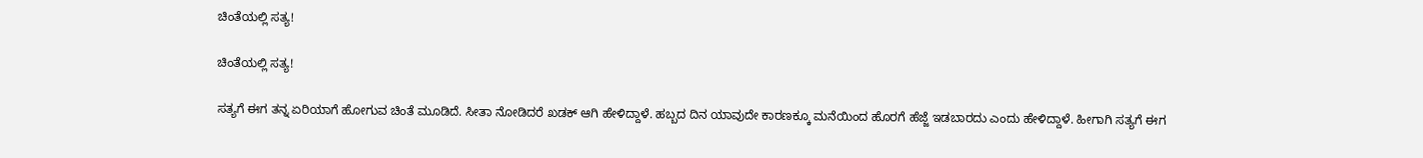ಚಿಂತೆಯಲ್ಲಿ ಸತ್ಯ!

ಚಿಂತೆಯಲ್ಲಿ ಸತ್ಯ!

ಸತ್ಯಗೆ ಈಗ ತನ್ನ ಏರಿಯಾಗೆ ಹೋಗುವ ಚಿಂತೆ ಮೂಡಿದೆ. ಸೀತಾ ನೋಡಿದರೆ ಖಡಕ್ ಆಗಿ ಹೇಳಿದ್ದಾಳೆ. ಹಬ್ಬದ ದಿನ ಯಾವುದೇ ಕಾರಣಕ್ಕೂ ಮನೆಯಿಂದ ಹೊರಗೆ ಹೆಜ್ಜೆ ಇಡಬಾರದು ಎಂದು ಹೇಳಿದ್ದಾಳೆ. ಹೀಗಾಗಿ ಸತ್ಯಗೆ ಈಗ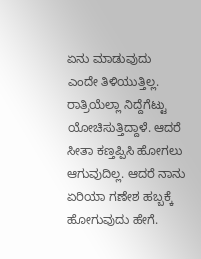ಏನು ಮಾಡುವುದು ಎಂದೇ ತಿಳಿಯುತ್ತಿಲ್ಲ. ರಾತ್ರಿಯೆಲ್ಲಾ ನಿದ್ದೆಗೆಟ್ಟು ಯೋಚಿಸುತ್ತಿದ್ದಾಳೆ. ಆದರೆ ಸೀತಾ ಕಣ್ತಪ್ಪಿಸಿ ಹೋಗಲು ಆಗುವುದಿಲ್ಲ. ಆದರೆ ನಾನು ಏರಿಯಾ ಗಣೇಶ ಹಬ್ಬಕ್ಕೆ ಹೋಗುವುದು ಹೇಗೆ.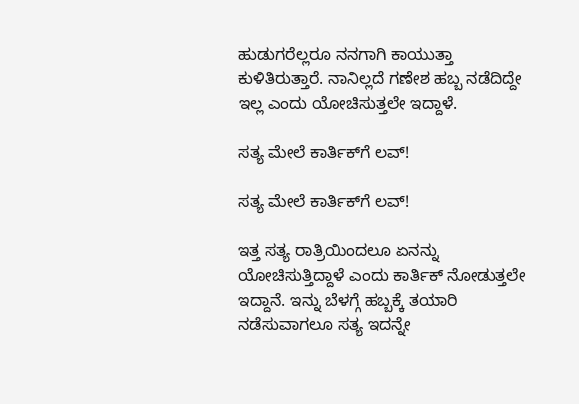ಹುಡುಗರೆಲ್ಲರೂ ನನಗಾಗಿ ಕಾಯುತ್ತಾ ಕುಳಿತಿರುತ್ತಾರೆ. ನಾನಿಲ್ಲದೆ ಗಣೇಶ ಹಬ್ಬ ನಡೆದಿದ್ದೇ ಇಲ್ಲ ಎಂದು ಯೋಚಿಸುತ್ತಲೇ ಇದ್ದಾಳೆ.

ಸತ್ಯ ಮೇಲೆ ಕಾರ್ತಿಕ್‌ಗೆ ಲವ್!

ಸತ್ಯ ಮೇಲೆ ಕಾರ್ತಿಕ್‌ಗೆ ಲವ್!

ಇತ್ತ ಸತ್ಯ ರಾತ್ರಿಯಿಂದಲೂ ಏನನ್ನು ಯೋಚಿಸುತ್ತಿದ್ದಾಳೆ ಎಂದು ಕಾರ್ತಿಕ್ ನೋಡುತ್ತಲೇ ಇದ್ದಾನೆ. ಇನ್ನು ಬೆಳಗ್ಗೆ ಹಬ್ಬಕ್ಕೆ ತಯಾರಿ ನಡೆಸುವಾಗಲೂ ಸತ್ಯ ಇದನ್ನೇ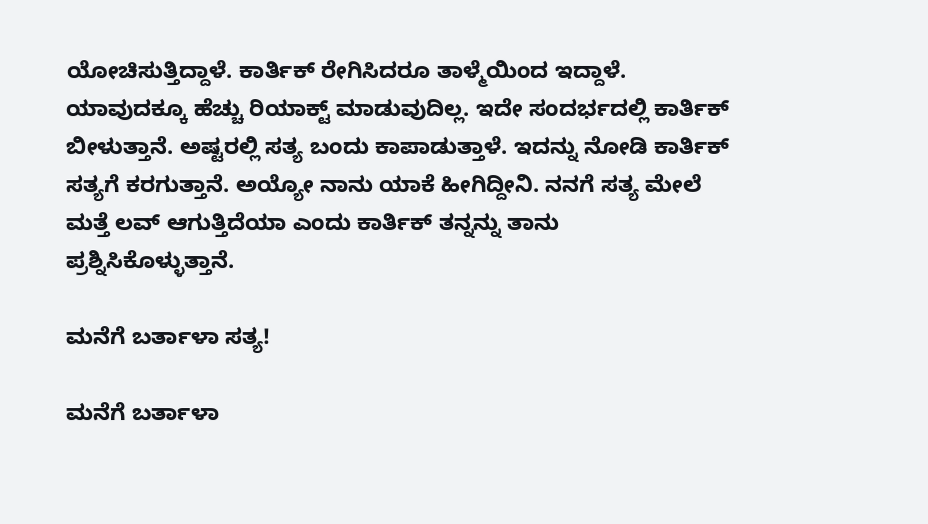ಯೋಚಿಸುತ್ತಿದ್ದಾಳೆ. ಕಾರ್ತಿಕ್ ರೇಗಿಸಿದರೂ ತಾಳ್ಮೆಯಿಂದ ಇದ್ದಾಳೆ. ಯಾವುದಕ್ಕೂ ಹೆಚ್ಚು ರಿಯಾಕ್ಟ್ ಮಾಡುವುದಿಲ್ಲ. ಇದೇ ಸಂದರ್ಭದಲ್ಲಿ ಕಾರ್ತಿಕ್ ಬೀಳುತ್ತಾನೆ. ಅಷ್ಟರಲ್ಲಿ ಸತ್ಯ ಬಂದು ಕಾಪಾಡುತ್ತಾಳೆ. ಇದನ್ನು ನೋಡಿ ಕಾರ್ತಿಕ್ ಸತ್ಯಗೆ ಕರಗುತ್ತಾನೆ. ಅಯ್ಯೋ ನಾನು ಯಾಕೆ ಹೀಗಿದ್ದೀನಿ. ನನಗೆ ಸತ್ಯ ಮೇಲೆ ಮತ್ತೆ ಲವ್ ಆಗುತ್ತಿದೆಯಾ ಎಂದು ಕಾರ್ತಿಕ್ ತನ್ನನ್ನು ತಾನು ಪ್ರಶ್ನಿಸಿಕೊಳ್ಳುತ್ತಾನೆ.

ಮನೆಗೆ ಬರ್ತಾಳಾ ಸತ್ಯ!

ಮನೆಗೆ ಬರ್ತಾಳಾ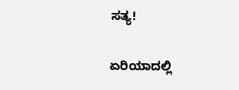ಸತ್ಯ!

ಏರಿಯಾದಲ್ಲಿ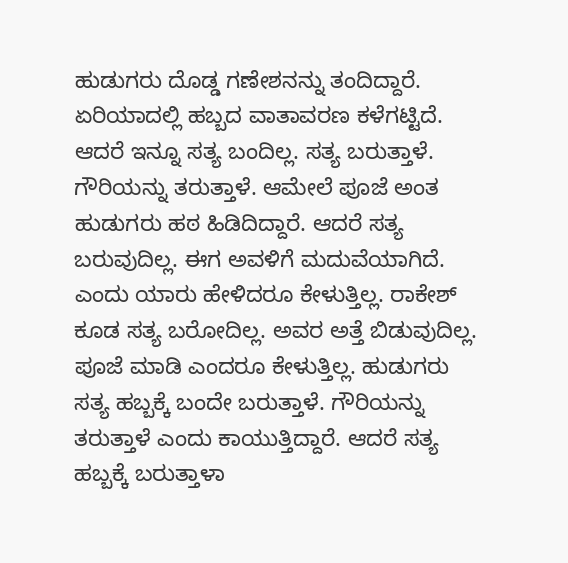ಹುಡುಗರು ದೊಡ್ಡ ಗಣೇಶನನ್ನು ತಂದಿದ್ದಾರೆ. ಏರಿಯಾದಲ್ಲಿ ಹಬ್ಬದ ವಾತಾವರಣ ಕಳೆಗಟ್ಟಿದೆ. ಆದರೆ ಇನ್ನೂ ಸತ್ಯ ಬಂದಿಲ್ಲ. ಸತ್ಯ ಬರುತ್ತಾಳೆ. ಗೌರಿಯನ್ನು ತರುತ್ತಾಳೆ. ಆಮೇಲೆ ಪೂಜೆ ಅಂತ ಹುಡುಗರು ಹಠ ಹಿಡಿದಿದ್ದಾರೆ. ಆದರೆ ಸತ್ಯ ಬರುವುದಿಲ್ಲ. ಈಗ ಅವಳಿಗೆ ಮದುವೆಯಾಗಿದೆ. ಎಂದು ಯಾರು ಹೇಳಿದರೂ ಕೇಳುತ್ತಿಲ್ಲ. ರಾಕೇಶ್ ಕೂಡ ಸತ್ಯ ಬರೋದಿಲ್ಲ. ಅವರ ಅತ್ತೆ ಬಿಡುವುದಿಲ್ಲ. ಪೂಜೆ ಮಾಡಿ ಎಂದರೂ ಕೇಳುತ್ತಿಲ್ಲ. ಹುಡುಗರು ಸತ್ಯ ಹಬ್ಬಕ್ಕೆ ಬಂದೇ ಬರುತ್ತಾಳೆ. ಗೌರಿಯನ್ನು ತರುತ್ತಾಳೆ ಎಂದು ಕಾಯುತ್ತಿದ್ದಾರೆ. ಆದರೆ ಸತ್ಯ ಹಬ್ಬಕ್ಕೆ ಬರುತ್ತಾಳಾ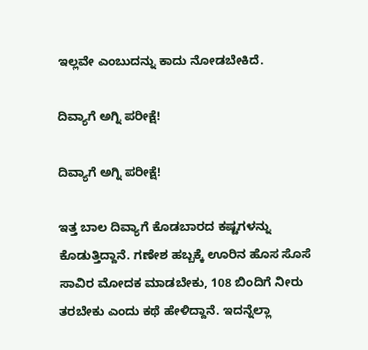ಇಲ್ಲವೇ ಎಂಬುದನ್ನು ಕಾದು ನೋಡಬೇಕಿದೆ.

ದಿವ್ಯಾಗೆ ಅಗ್ನಿ ಪರೀಕ್ಷೆ!

ದಿವ್ಯಾಗೆ ಅಗ್ನಿ ಪರೀಕ್ಷೆ!

ಇತ್ತ ಬಾಲ ದಿವ್ಯಾಗೆ ಕೊಡಬಾರದ ಕಷ್ಟಗಳನ್ನು ಕೊಡುತ್ತಿದ್ದಾನೆ. ಗಣೇಶ ಹಬ್ಬಕ್ಕೆ ಊರಿನ ಹೊಸ ಸೊಸೆ ಸಾವಿರ ಮೋದಕ ಮಾಡಬೇಕು, 108 ಬಿಂದಿಗೆ ನೀರು ತರಬೇಕು ಎಂದು ಕಥೆ ಹೇಳಿದ್ದಾನೆ. ಇದನ್ನೆಲ್ಲಾ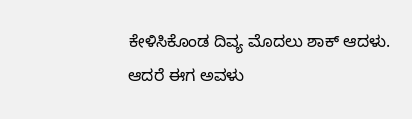ಕೇಳಿಸಿಕೊಂಡ ದಿವ್ಯ ಮೊದಲು ಶಾಕ್ ಆದಳು. ಆದರೆ ಈಗ ಅವಳು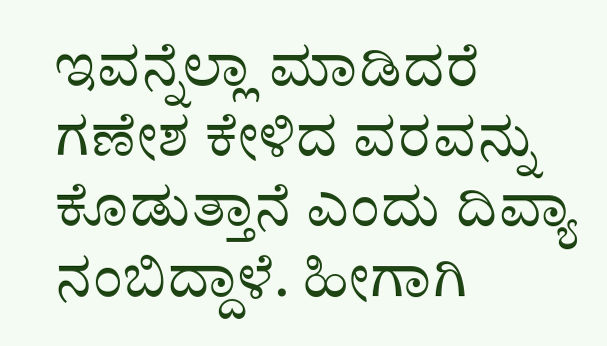ಇವನ್ನೆಲ್ಲಾ ಮಾಡಿದರೆ ಗಣೇಶ ಕೇಳಿದ ವರವನ್ನು ಕೊಡುತ್ತಾನೆ ಎಂದು ದಿವ್ಯಾ ನಂಬಿದ್ದಾಳೆ. ಹೀಗಾಗಿ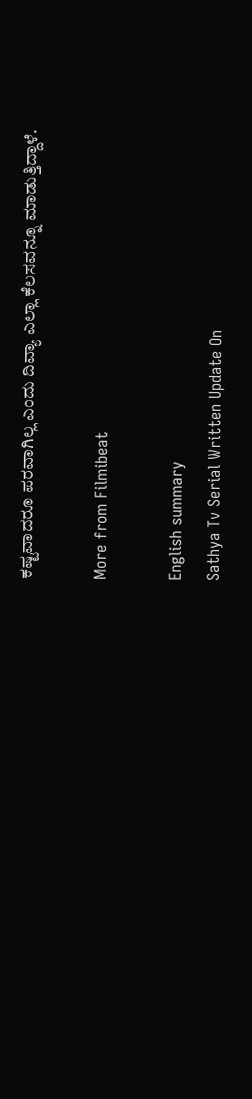ಕಷ್ಟವಾದರೂ ಪರವಾಗಿಲ್ಲ ಎಂದು ದಿವ್ಯಾ ಎಲ್ಲಾ ಕೆಲಸವನ್ನೂ ಮಾಡುತ್ತಿದ್ದಾಳೆ.

More from Filmibeat

English summary
Sathya Tv Serial Written Update On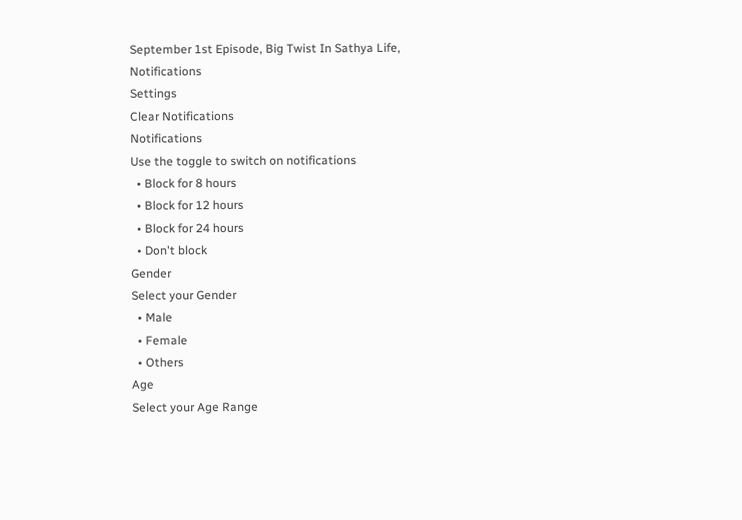September 1st Episode, Big Twist In Sathya Life,
Notifications
Settings
Clear Notifications
Notifications
Use the toggle to switch on notifications
  • Block for 8 hours
  • Block for 12 hours
  • Block for 24 hours
  • Don't block
Gender
Select your Gender
  • Male
  • Female
  • Others
Age
Select your Age Range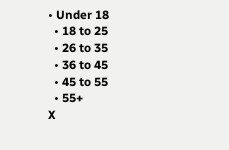• Under 18
  • 18 to 25
  • 26 to 35
  • 36 to 45
  • 45 to 55
  • 55+
X